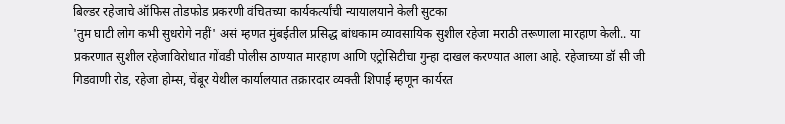बिल्डर रहेजाचे ऑफिस तोडफोड प्रकरणी वंचितच्या कार्यकर्त्यांची न्यायालयाने केली सुटका
'तुम घाटी लोग कभी सुधरोगे नहीं' असं म्हणत मुंबईतील प्रसिद्ध बांधकाम व्यावसायिक सुशील रहेजा मराठी तरूणाला मारहाण केली.. या प्रकरणात सुशील रहेजाविरोधात गोंवडी पोलीस ठाण्यात मारहाण आणि एट्रोसिटीचा गुन्हा दाखल करण्यात आला आहे. रहेजाच्या डॉ सी जी गिडवाणी रोड, रहेजा होम्स, चेंबूर येथील कार्यालयात तक्रारदार व्यक्ती शिपाई म्हणून कार्यरत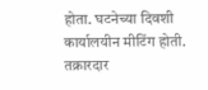होता. घटनेच्या दिवशी कार्यालयीन मीटिंग होती. तक्रारदार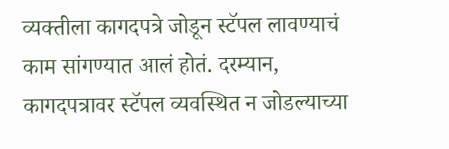व्यक्तीला कागदपत्रे जोडून स्टॅपल लावण्याचं काम सांगण्यात आलं होतं. दरम्यान, कागदपत्रावर स्टॅपल व्यवस्थित न जोडल्याच्या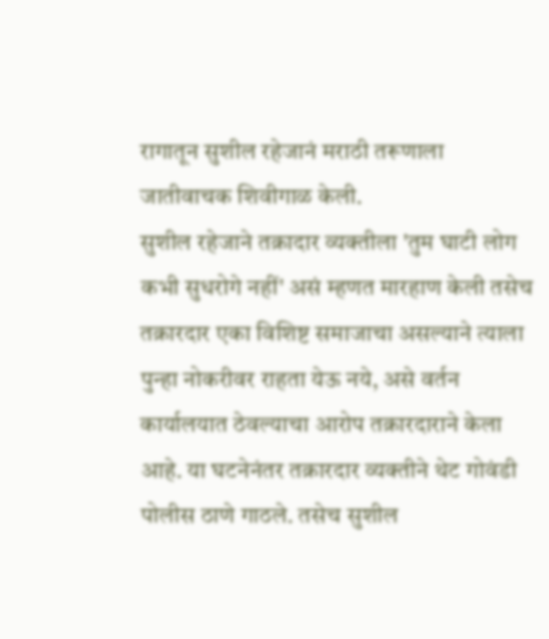रागातून सुशील रहेजानं मराठी तरूणाला जातीवाचक शिवीगाळ केली.
सुशील रहेजाने तक्रादार व्यक्तीला 'तुम घाटी लोग कभी सुधरोगे नहीं' असं म्हणत मारहाण केली तसेच तक्रारदार एका विशिष्ट समाजाचा असल्याने त्याला पुन्हा नोकरीवर राहता येऊ नये, असे वर्तन कार्यालयात ठेवल्याचा आरोप तक्रारदाराने केला आहे. या घटनेनंतर तक्रारदार व्यक्तीने थेट गोवंडी पोलीस ठाणे गाठले. तसेच सुशील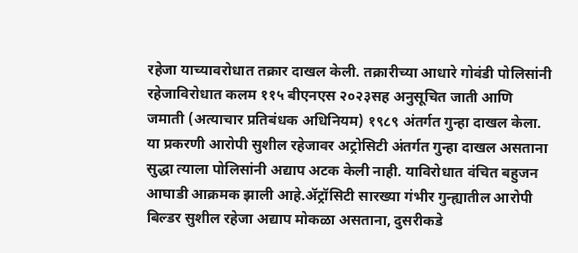रहेजा याच्यावरोधात तक्रार दाखल केली. तक्रारीच्या आधारे गोवंडी पोलिसांनी रहेजाविरोधात कलम ११५ बीएनएस २०२३सह अनुसूचित जाती आणि जमाती (अत्याचार प्रतिबंधक अधिनियम) १९८९ अंतर्गत गुन्हा दाखल केला. या प्रकरणी आरोपी सुशील रहेजावर अट्रोसिटी अंतर्गत गुन्हा दाखल असताना सुद्धा त्याला पोलिसांनी अद्याप अटक केली नाही. याविरोधात वंचित बहुजन आघाडी आक्रमक झाली आहे.ॲट्रॉसिटी सारख्या गंभीर गुन्ह्यातील आरोपी बिल्डर सुशील रहेजा अद्याप मोकळा असताना, दुसरीकडे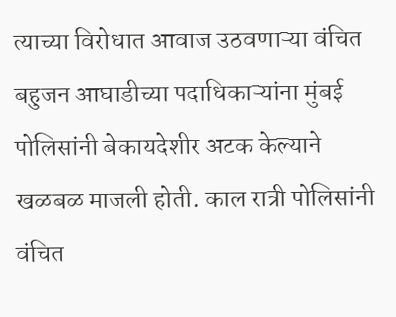त्याच्या विरोधात आवाज उठवणाऱ्या वंचित बहुजन आघाडीच्या पदाधिकाऱ्यांना मुंबई पोलिसांनी बेकायदेशीर अटक केल्याने खळबळ माजली होती. काल रात्री पोलिसांनी वंचित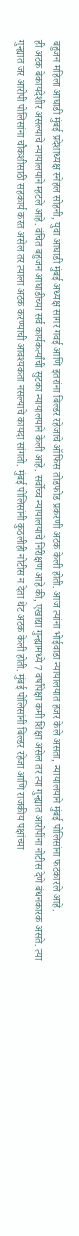बहुजन महिला आघाडी मुंबई प्रदेशाध्यक्ष स्नेहल सोहनी, युवा आघाडी मुंबई अध्यक्ष सागर गवई आणि इतरांना बिल्डर रहेजाचे ऑफिस तोडफोड प्रकरणी अटक केली होती. आज त्यांना भोईवाडा न्यायालयात हजर केले असता, न्यायालयाने मुंबई पोलिसांना फटकारले आहे.
ही अटक बेकायदेशीर असल्याचे न्यायालयाने म्हटले आहे. वंचित बहुजन आघाडीच्या सर्व कार्यकर्त्यांची सुटका न्यायालयाने केली आहे. सर्वोच्च न्यायालयाचे निरीक्षण आहे की, एखाद्या गुन्ह्यामध्ये 7 वर्षांपेक्षा कमी शिक्षा असेल तर त्या गुन्ह्यात आरोपींना नोटीस देणे बंधनकारक असते. त्या गुन्ह्यात जर आरोपी पोलिसांना चौकशीसाठी सहकार्य करत असेल तर त्याला अटक करण्याची आवश्यकता नसल्याचे कायदा सांगतो. मुंबई पोलिसांनी कुठलीही नोटीस न देता थेट अटक केली होती. मुंबई पोलिसांनी बिल्डर रहेजा आणि राजकीय पक्षांच्या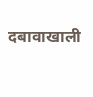दबावाखाली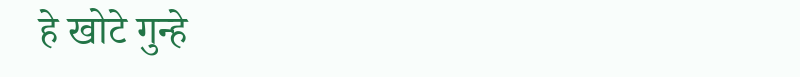हे खोटे गुन्हे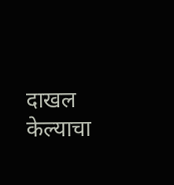दाखल केल्याचा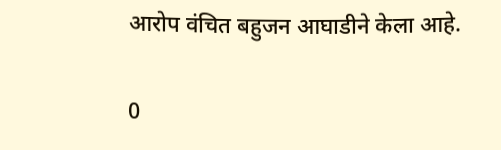आरोप वंचित बहुजन आघाडीने केला आहे.

0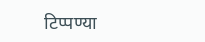टिप्पण्या